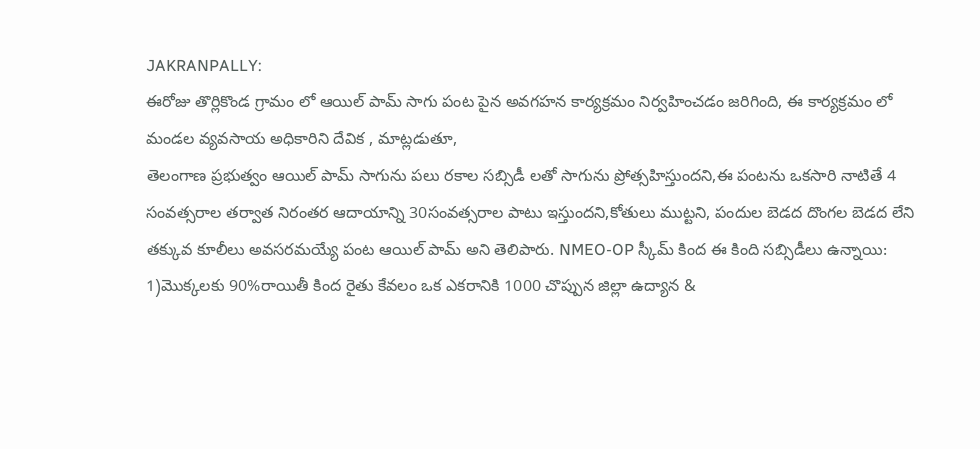JAKRANPALLY:
ఈరోజు తొర్లికొండ గ్రామం లో ఆయిల్ పామ్ సాగు పంట పైన అవగహన కార్యక్రమం నిర్వహించడం జరిగింది, ఈ కార్యక్రమం లో మండల వ్యవసాయ అధికారిని దేవిక , మాట్లడుతూ,
తెలంగాణ ప్రభుత్వం ఆయిల్ పామ్ సాగును పలు రకాల సబ్సిడీ లతో సాగును ప్రోత్సహిస్తుందని,ఈ పంటను ఒకసారి నాటితే 4 సంవత్సరాల తర్వాత నిరంతర ఆదాయాన్ని 30సంవత్సరాల పాటు ఇస్తుందని,కోతులు ముట్టని, పందుల బెడద దొంగల బెడద లేని తక్కువ కూలీలు అవసరమయ్యే పంట ఆయిల్ పామ్ అని తెలిపారు. NMEO-OP స్కీమ్ కింద ఈ కింది సబ్సిడీలు ఉన్నాయి:
1)మొక్కలకు 90%రాయితీ కింద రైతు కేవలం ఒక ఎకరానికి 1000 చొప్పున జిల్లా ఉద్యాన &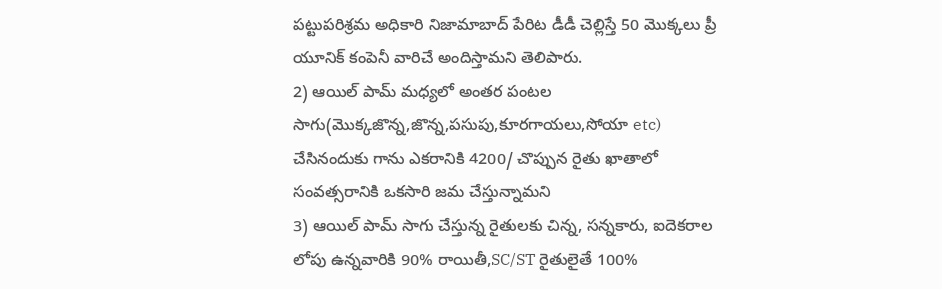పట్టుపరిశ్రమ అధికారి నిజామాబాద్ పేరిట డీడీ చెల్లిస్తే 50 మొక్కలు ప్రీ యూనిక్ కంపెనీ వారిచే అందిస్తామని తెలిపారు.
2) ఆయిల్ పామ్ మధ్యలో అంతర పంటల సాగు(మొక్కజొన్న,జొన్న,పసుపు,కూరగాయలు,సోయా etc) చేసినందుకు గాను ఎకరానికి 4200/ చొప్పున రైతు ఖాతాలో సంవత్సరానికి ఒకసారి జమ చేస్తున్నామని
3) ఆయిల్ పామ్ సాగు చేస్తున్న రైతులకు చిన్న, సన్నకారు, ఐదెకరాల లోపు ఉన్నవారికి 90% రాయితీ,SC/ST రైతులైతే 100%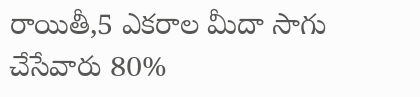రాయితీ,5 ఎకరాల మీదా సాగు చేసేవారు 80%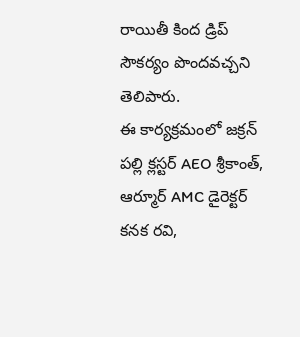రాయితీ కింద డ్రిప్ సౌకర్యం పొందవచ్చని తెలిపారు.
ఈ కార్యక్రమంలో జక్రన్ పల్లి క్లస్టర్ AEO శ్రీకాంత్, ఆర్మూర్ AMC డైరెక్టర్ కనక రవి,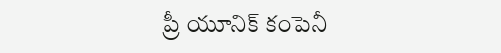ప్రీ యూనిక్ కంపెనీ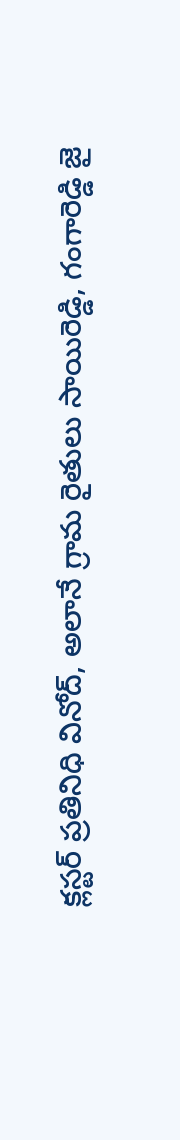క్లస్టర్ ప్రతినిధి వినోద్, అలానే గ్రామ రైతులు సాయిరెడ్డి, గంగారెడ్డి జై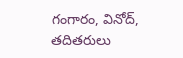గంగారం, వినోద్, తదితరులు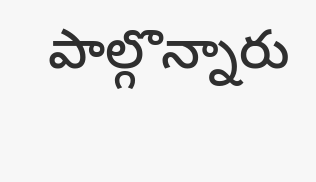పాల్గొన్నారు